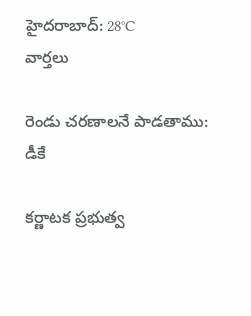హైదరాబాద్: 28°C
వార్తలు

రెండు చరణాలనే పాడతాము: డీకే

కర్ణాటక ప్రభుత్వ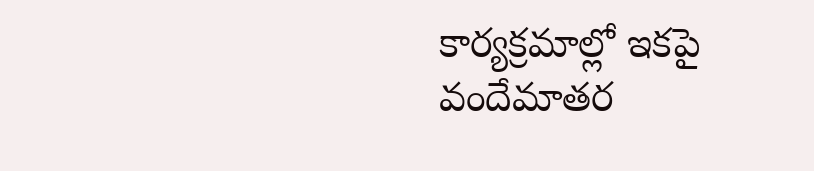కార్యక్రమాల్లో ఇకపై వందేమాతర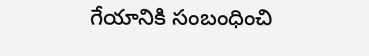గేయానికి సంబంధించి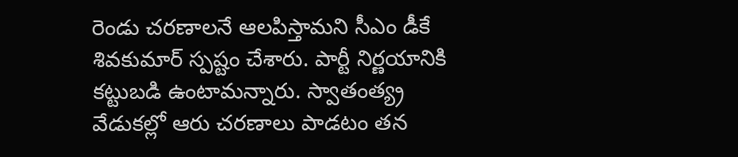రెండు చరణాలనే ఆలపిస్తామని సీఎం డీకే శివకుమార్ స్పష్టం చేశారు. పార్టీ నిర్ణయానికి కట్టుబడి ఉంటామన్నారు. స్వాతంత్య్ర వేడుకల్లో ఆరు చరణాలు పాడటం తన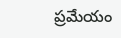ప్రమేయం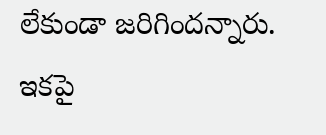లేకుండా జరిగిందన్నారు. ఇకపై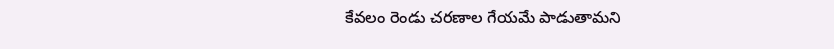కేవలం రెండు చరణాల గేయమే పాడుతామని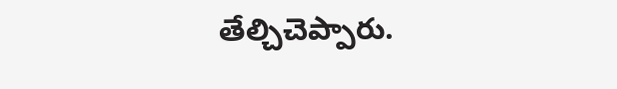తేల్చిచెప్పారు.